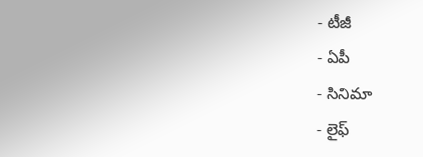- టీజీ
- ఏపీ
- సినిమా
- లైఫ్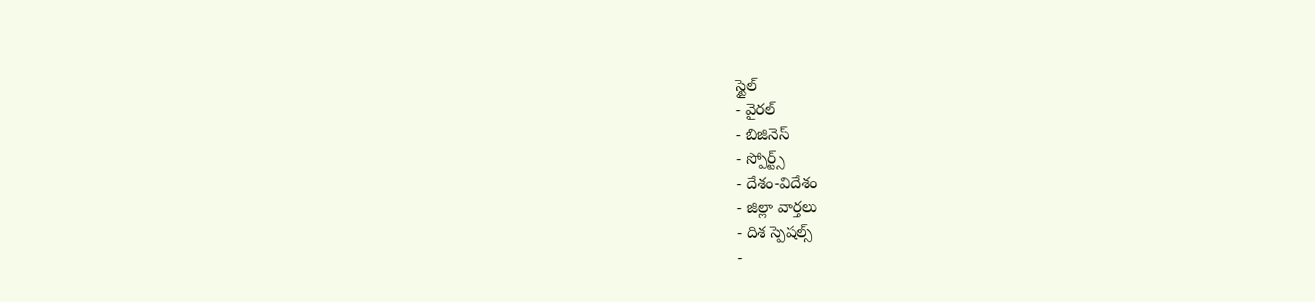స్టైల్
- వైరల్
- బిజినెస్
- స్పోర్ట్స్
- దేశం-విదేశం
- జిల్లా వార్తలు
- దిశ స్పెషల్స్
-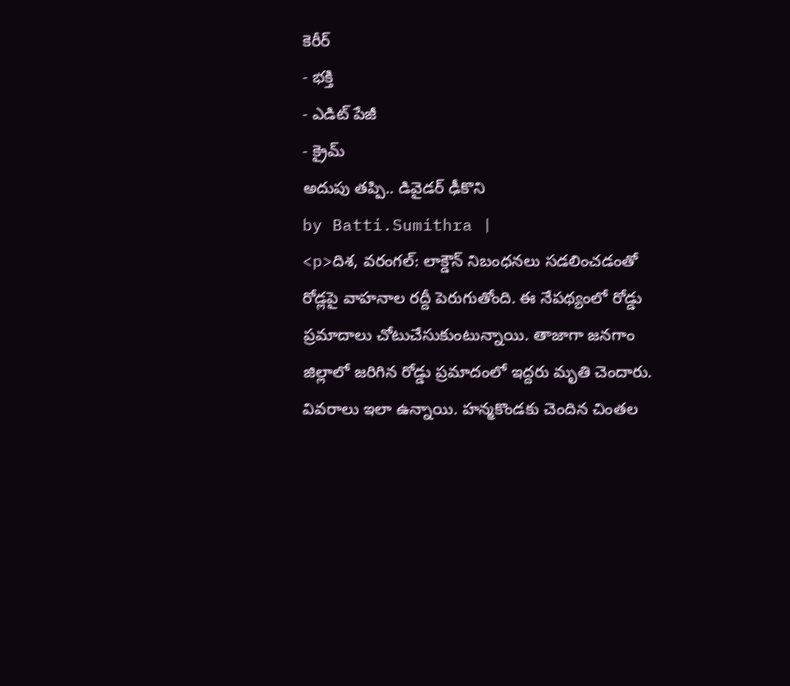కెరీర్
- భక్తి
- ఎడిట్ పేజీ
- క్రైమ్
అదుపు తప్పి.. డివైడర్ ఢీకొని
by Batti.Sumithra |
<p>దిశ, వరంగల్: లాక్డౌన్ నిబంధనలు సడలించడంతో రోడ్లపై వాహనాల రద్దీ పెరుగుతోంది. ఈ నేపథ్యంలో రోడ్డు ప్రమాదాలు చోటుచేసుకుంటున్నాయి. తాజాగా జనగాం జిల్లాలో జరిగిన రోడ్డు ప్రమాదంలో ఇద్దరు మృతి చెందారు. వివరాలు ఇలా ఉన్నాయి. హన్మకొండకు చెందిన చింతల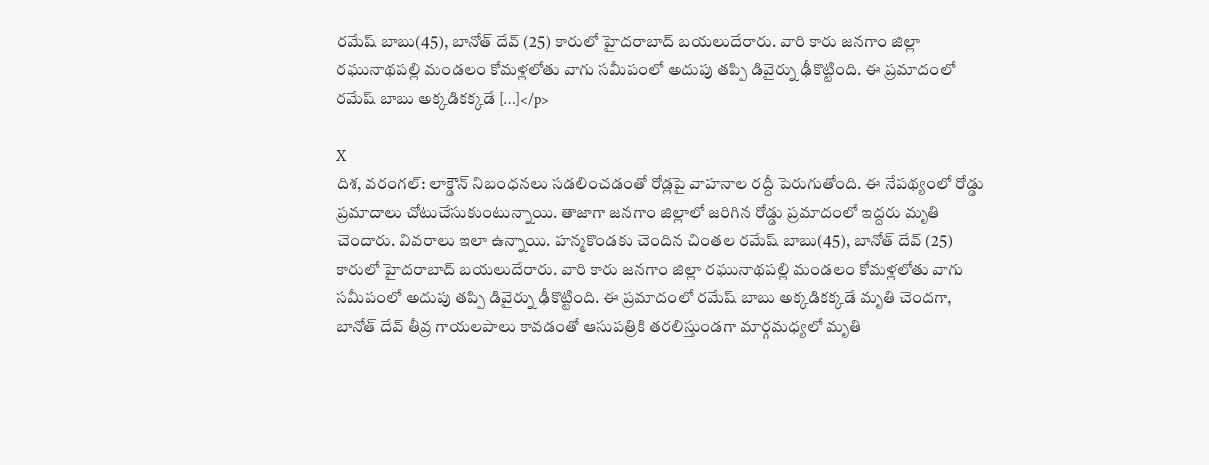రమేష్ బాబు(45), బానోత్ దేవ్ (25) కారులో హైదరాబాద్ బయలుదేరారు. వారి కారు జనగాం జిల్లా రఘునాథపల్లి మండలం కోమళ్లలోతు వాగు సమీపంలో అదుపు తప్పి డివైర్ను ఢీకొట్టింది. ఈ ప్రమాదంలో రమేష్ బాబు అక్కడికక్కడే […]</p>

X
దిశ, వరంగల్: లాక్డౌన్ నిబంధనలు సడలించడంతో రోడ్లపై వాహనాల రద్దీ పెరుగుతోంది. ఈ నేపథ్యంలో రోడ్డు ప్రమాదాలు చోటుచేసుకుంటున్నాయి. తాజాగా జనగాం జిల్లాలో జరిగిన రోడ్డు ప్రమాదంలో ఇద్దరు మృతి చెందారు. వివరాలు ఇలా ఉన్నాయి. హన్మకొండకు చెందిన చింతల రమేష్ బాబు(45), బానోత్ దేవ్ (25) కారులో హైదరాబాద్ బయలుదేరారు. వారి కారు జనగాం జిల్లా రఘునాథపల్లి మండలం కోమళ్లలోతు వాగు సమీపంలో అదుపు తప్పి డివైర్ను ఢీకొట్టింది. ఈ ప్రమాదంలో రమేష్ బాబు అక్కడికక్కడే మృతి చెందగా, బానోత్ దేవ్ తీవ్ర గాయలపాలు కావడంతో ఆసుపత్రికి తరలిస్తుండగా మార్గమధ్యలో మృతి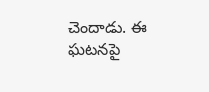చెందాడు. ఈ ఘటనపై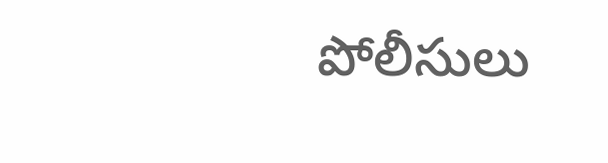పోలీసులు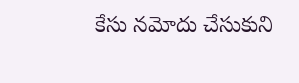కేసు నమోదు చేసుకుని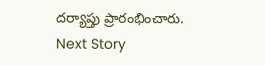దర్యాప్తు ప్రారంభించారు.
Next Story